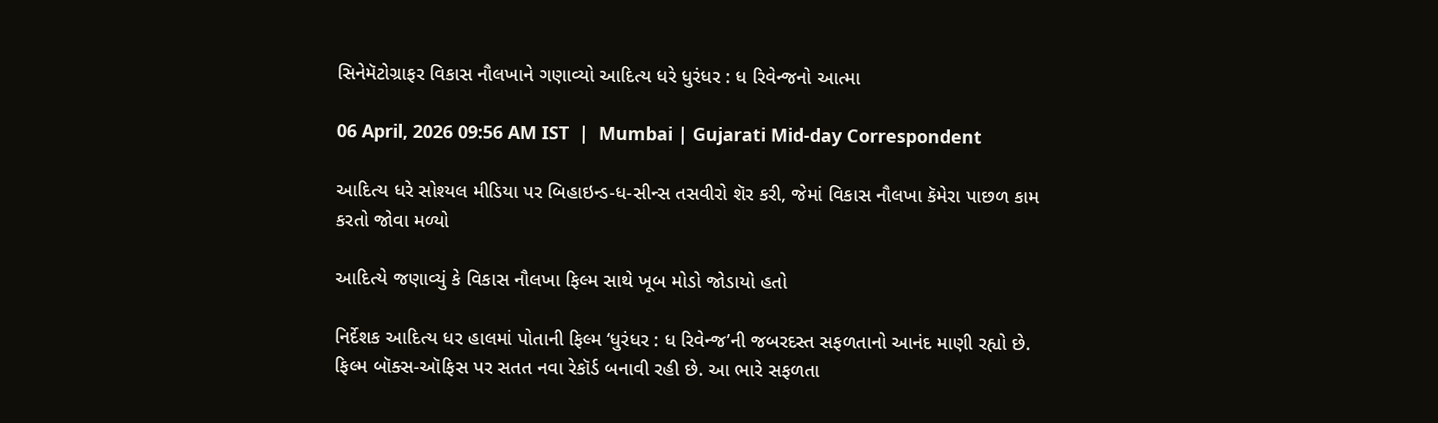સિનેમૅટોગ્રાફર વિકાસ નૌલખાને ગણાવ્યો આદિત્ય ધરે ધુરંધર : ધ રિવેન્જનો આત્મા

06 April, 2026 09:56 AM IST  |  Mumbai | Gujarati Mid-day Correspondent

આદિત્ય ધરે સોશ્યલ મીડિયા પર બિહાઇન્ડ-ધ-સીન્સ તસવીરો શૅર કરી, જેમાં વિકાસ નૌલખા કૅમેરા પાછળ કામ કરતો જોવા મળ્યો

આદિત્યે જણાવ્યું કે વિકાસ નૌલખા ફિલ્મ સાથે ખૂબ મોડો જોડાયો હતો

નિર્દેશક આદિત્ય ધર હાલમાં પોતાની ફિલ્મ ‘ધુરંધર : ધ રિવેન્જ’ની જબરદસ્ત સફળતાનો આનંદ માણી રહ્યો છે. ફિલ્મ બૉક્સ-ઑફિસ પર સતત નવા રેકૉર્ડ બનાવી રહી છે. આ ભારે સફળતા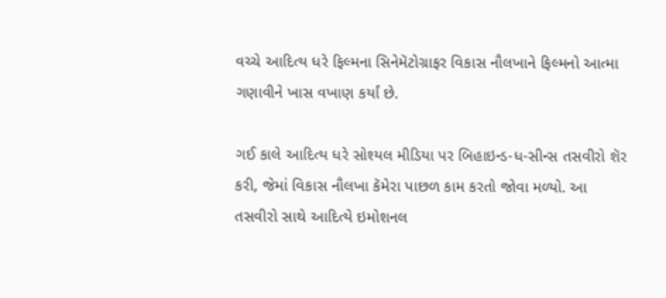વચ્ચે આદિત્ય ધરે ફિલ્મના સિનેમૅટોગ્રાફર વિકાસ નૌલખાને ફિલ્મનો આત્મા ગણાવીને ખાસ વખાણ કર્યાં છે.

ગઈ કાલે આદિત્ય ધરે સોશ્યલ મીડિયા પર બિહાઇન્ડ-ધ-સીન્સ તસવીરો શૅર કરી, જેમાં વિકાસ નૌલખા કૅમેરા પાછળ કામ કરતો જોવા મળ્યો. આ તસવીરો સાથે આદિત્યે ઇમોશનલ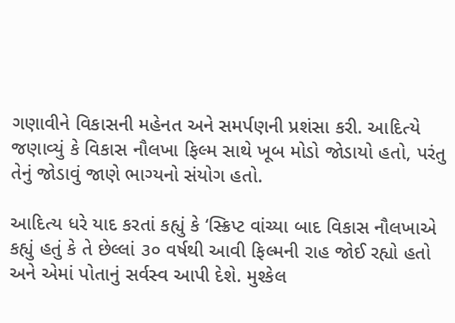ગણાવીને વિકાસની મહેનત અને સમર્પણની પ્રશંસા કરી. આદિત્યે જણાવ્યું કે વિકાસ નૌલખા ફિલ્મ સાથે ખૂબ મોડો જોડાયો હતો, પરંતુ તેનું જોડાવું જાણે ભાગ્યનો સંયોગ હતો.

આદિત્ય ધરે યાદ કરતાં કહ્યું કે ‘સ્ક્રિપ્ટ વાંચ્યા બાદ વિકાસ નૌલખાએ કહ્યું હતું કે તે છેલ્લાં ૩૦ વર્ષથી આવી ફિલ્મની રાહ જોઈ રહ્યો હતો અને એમાં પોતાનું સર્વસ્વ આપી દેશે. મુશ્કેલ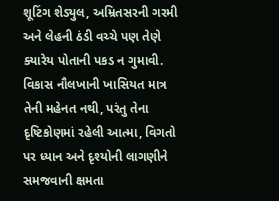શૂટિંગ શેડ્યુલ, અમ્રિતસરની ગરમી અને લેહની ઠંડી વચ્ચે પણ તેણે ક્યારેય પોતાની પકડ ન ગુમાવી. વિકાસ નૌલખાની ખાસિયત માત્ર તેની મહેનત નથી, પરંતુ તેના દૃષ્ટિકોણમાં રહેલી આત્મા, વિગતો પર ધ્યાન અને દૃશ્યોની લાગણીને સમજવાની ક્ષમતા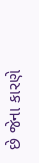છે જેના કારણે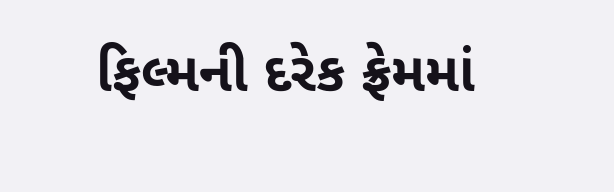ફિલ્મની દરેક ફ્રેમમાં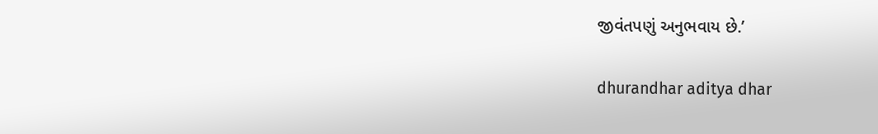જીવંતપણું અનુભવાય છે.’

dhurandhar aditya dhar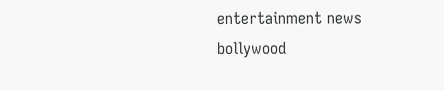entertainment news bollywood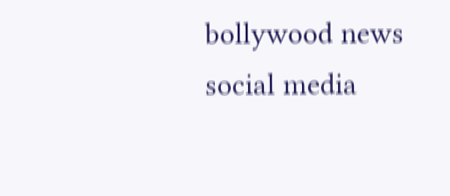bollywood news social media